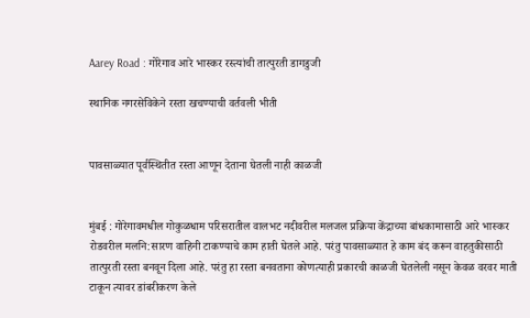Aarey Road : गोरेगाव आरे भास्कर रस्त्यांची तात्पुरती डागडुजी

स्थानिक नगरसेविकेने रस्ता खचण्याची वर्तवली भीती


पावसाळ्यात पूर्वस्थितीत रस्ता आणून देताना घेतली नाही काळजी


मुंबई : गोरेगावमधील गोकुळधाम परिसरातील वालभट नदीवरील मलजल प्रक्रिया केंद्राच्या बांधकामासाठी आरे भास्कर रोडवरील मलनि:सारण वाहिनी टाकण्याचे काम हाती घेतले आहे. परंतु पावसाळ्यात हे काम बंद करून वाहतुकीसाठी तात्पुरती रस्ता बनवून दिला आहे. परंतु हा रस्ता बनवताना कोणत्याही प्रकारची काळजी घेतलेली नसून केवळ वरवर माती टाकून त्यावर डांबरीकरण केले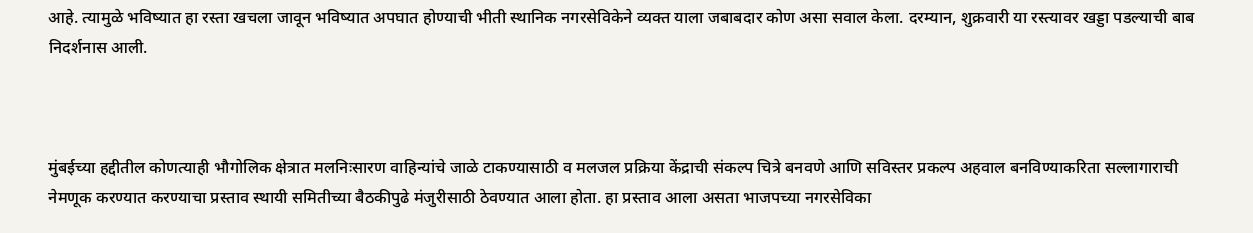आहे. त्यामुळे भविष्यात हा रस्ता खचला जावून भविष्यात अपघात होण्याची भीती स्थानिक नगरसेविकेने व्यक्त याला जबाबदार कोण असा सवाल केला. दरम्यान, शुक्रवारी या रस्त्यावर खड्डा पडल्याची बाब निदर्शनास आली.



मुंबईच्या हद्दीतील कोणत्याही भौगोलिक क्षेत्रात मलनिःसारण वाहिन्यांचे जाळे टाकण्यासाठी व मलजल प्रक्रिया केंद्राची संकल्प चित्रे बनवणे आणि सविस्तर प्रकल्प अहवाल बनविण्याकरिता सल्लागाराची नेमणूक करण्यात करण्याचा प्रस्ताव स्थायी समितीच्या बैठकीपुढे मंजुरीसाठी ठेवण्यात आला होता. हा प्रस्ताव आला असता भाजपच्या नगरसेविका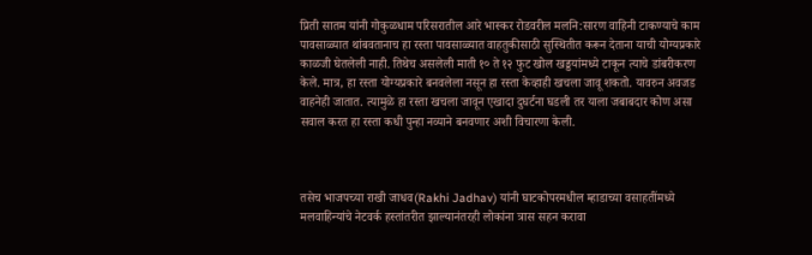प्रिती सातम यांनी गोकुळधाम परिसरातील आरे भास्कर रोडवरील मलनि:सारण वाहिनी टाकण्याचे काम पावसाळ्यात थांबवतानाच हा रस्ता पावसाळ्यात वाहतुकीसाठी सुस्थितीत करून देताना याची योग्यप्रकारे काळजी घेतलेली नाही. तिथेच असलेली माती १० ते १२ फुट खोल खड्डयांमध्ये टाकून त्याचे डांबरीकरण केले. मात्र, हा रस्ता योग्यप्रकारे बनवलेला नसून हा रस्ता केव्हाही खचला जावू शकतो. यावरुन अवजड वाहनेही जातात. त्यामुळे हा रस्ता खचला जावून एखादा दुघर्टना घडली तर याला जबाबदार कोण असा सवाल करत हा रस्ता कधी पुन्हा नव्याने बनवणार अशी विचारणा केली.



तसेच भाजपच्या राखी जाधव(Rakhi Jadhav) यांनी घाटकोपरमधील म्हाडाच्या वसाहतींमध्ये मलवाहिन्यांचे नेटवर्क हस्तांतरीत झाल्यानंतरही लोकांना त्रास सहन करावा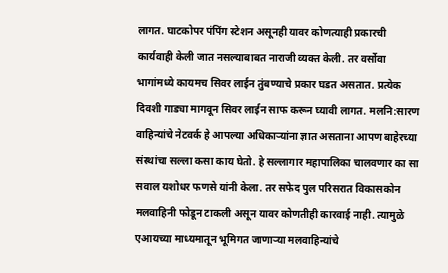लागत. घाटकोपर पंपिंग स्टेशन असूनही यावर कोणत्याही प्रकारची कार्यवाही केली जात नसल्याबाबत नाराजी व्यक्त केली. तर वर्सोवा भागांमध्ये कायमच सिवर लाईन तुंबण्याचे प्रकार घडत असतात. प्रत्येक दिवशी गाड्या मागवून सिवर लाईन साफ करून घ्यावी लागत. मलनि:सारण वाहिन्यांचे नेटवर्क हे आपल्या अधिकाऱ्यांना ज्ञात असताना आपण बाहेरच्या संस्थांचा सल्ला कसा काय घेतो. हे सल्लागार महापालिका चालवणार का सा सवाल यशोधर फणसे यांनी केला. तर सफेद पुल परिसरात विकासकोन मलवाहिनी फोडून टाकली असून यावर कोणतीही कारवाई नाही. त्यामुळे एआयच्या माध्यमातून भूमिगत जाणाऱ्या मलवाहिन्यांचे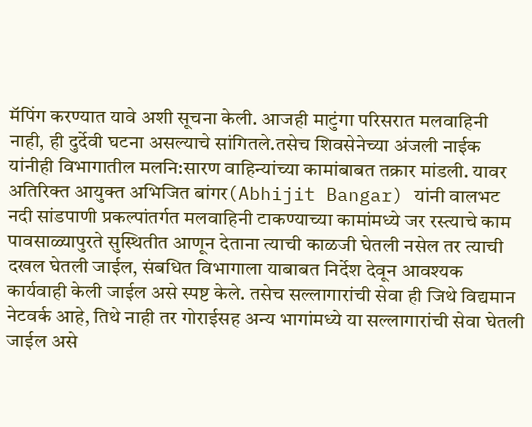मॅपिंग करण्यात यावे अशी सूचना केली. आजही माटुंगा परिसरात मलवाहिनी नाही, ही दुर्देवी घटना असल्याचे सांगितले.तसेच शिवसेनेच्या अंजली नाईक यांनीही विभागातील मलनि:सारण वाहिन्यांच्या कामांबाबत तक्रार मांडली. यावर अतिरिक्त आयुक्त अभिजित बांगर(Abhijit Bangar) यांनी वालभट नदी सांडपाणी प्रकल्पांतर्गत मलवाहिनी टाकण्याच्या कामांमध्ये जर रस्त्याचे काम पावसाळ्यापुरते सुस्थितीत आणून देताना त्याची काळजी घेतली नसेल तर त्याची दखल घेतली जाईल, संबधित विभागाला याबाबत निर्देश देवून आवश्यक कार्यवाही केली जाईल असे स्पष्ट केले. तसेच सल्लागारांची सेवा ही जिथे विद्यमान नेटवर्क आहे, तिथे नाही तर गोराईसह अन्य भागांमध्ये या सल्लागारांची सेवा घेतली जाईल असे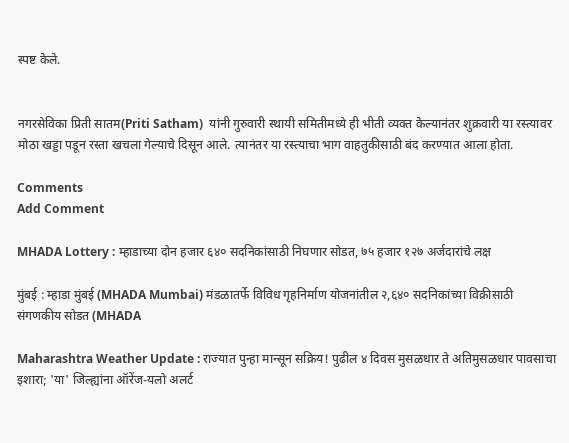स्पष्ट केले.


नगरसेविका प्रिती सातम(Priti Satham)  यांनी गुरुवारी स्थायी समितीमध्ये ही भीती व्यक्त केल्यानंतर शुक्रवारी या रस्त्यावर मोठा खड्डा पडून रस्ता खचला गेल्याचे दिसून आले. त्यानंतर या रस्त्याचा भाग वाहतुकीसाठी बंद करण्यात आला होता.

Comments
Add Comment

MHADA Lottery : म्हाडाच्या दोन हजार ६४० सदनिकांसाठी निघणार सोडत, ७५ हजार १२७ अर्जदारांचे लक्ष

मुंबई : म्हाडा मुंबई (MHADA Mumbai) मंडळातर्फे विविध गृहनिर्माण योजनांतील २,६४० सदनिकांच्या विक्रीसाठी संगणकीय सोडत (MHADA

Maharashtra Weather Update : राज्यात पुन्हा मान्सून सक्रिय! पुढील ४ दिवस मुसळधार ते अतिमुसळधार पावसाचा इशारा; 'या' जिल्ह्यांना ऑरेंज-यलो अलर्ट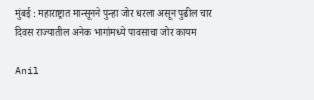मुंबई : महाराष्ट्रात मान्सूनने पुन्हा जोर धरला असून पुढील चार दिवस राज्यातील अनेक भागांमध्ये पावसाचा जोर कायम

Anil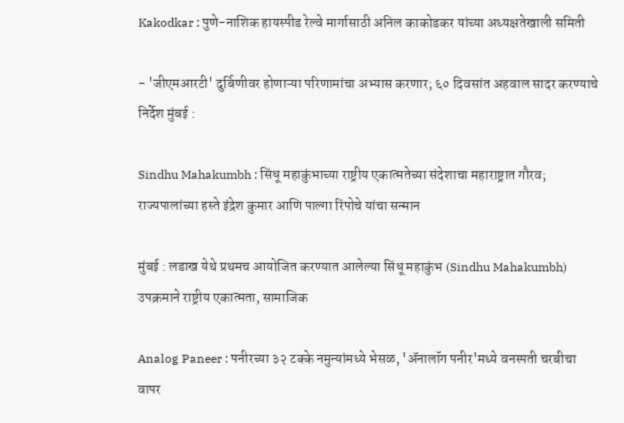Kakodkar : पुणे-नाशिक हायस्पीड रेल्वे मार्गासाठी अनिल काकोडकर यांच्या अध्यक्षतेखाली समिती

- 'जीएमआरटी' दुर्बिणीवर होणाऱ्या परिणामांचा अभ्यास करणार; ६० दिवसांत अहवाल सादर करण्याचे निर्देश मुंबई :

Sindhu Mahakumbh : सिंधू महाकुंभाच्या राष्ट्रीय एकात्मतेच्या संदेशाचा महाराष्ट्रात गौरव; राज्यपालांच्या हस्ते इंद्रेश कुमार आणि पाल्गा रिंपोचे यांचा सन्मान

मुंबई : लडाख येथे प्रथमच आयोजित करण्यात आलेल्या सिंधू महाकुंभ (Sindhu Mahakumbh) उपक्रमाने राष्ट्रीय एकात्मता, सामाजिक

Analog Paneer : पनीरच्या ३२ टक्के नमुन्यांमध्ये भेसळ, 'ॲनालॉग पनीर'मध्ये वनस्पती चरबीचा वापर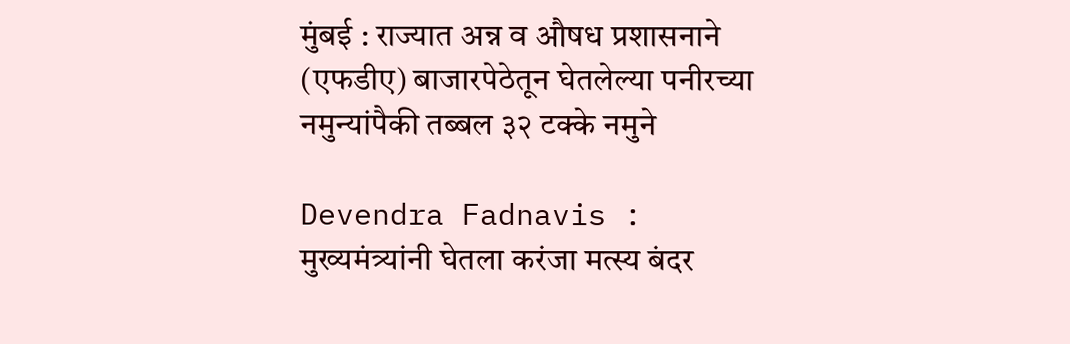मुंबई : राज्यात अन्न व औषध प्रशासनाने (एफडीए) बाजारपेठेतून घेतलेल्या पनीरच्या नमुन्यांपैकी तब्बल ३२ टक्के नमुने

Devendra Fadnavis : मुख्यमंत्र्यांनी घेतला करंजा मत्स्य बंदर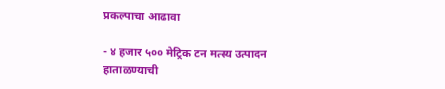प्रकल्पाचा आढावा

- ४ हजार ५०० मेट्रिक टन मत्स्य उत्पादन हाताळण्याची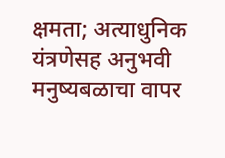क्षमता; अत्याधुनिक यंत्रणेसह अनुभवी मनुष्यबळाचा वापर